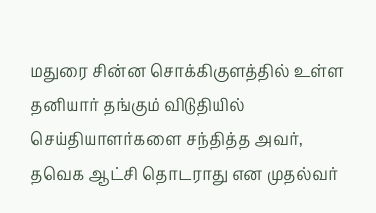மதுரை சின்ன சொக்கிகுளத்தில் உள்ள தனியார் தங்கும் விடுதியில் செய்தியாளர்களை சந்தித்த அவர், தவெக ஆட்சி தொடராது என முதல்வர்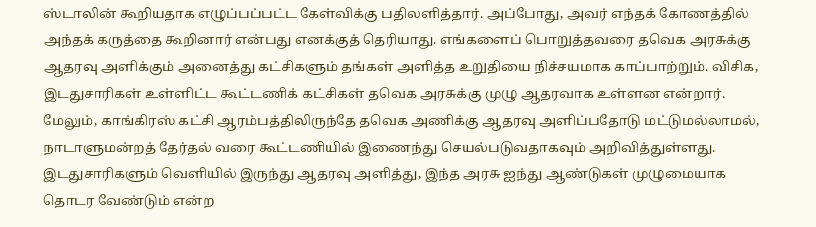ஸ்டாலின் கூறியதாக எழுப்பப்பட்ட கேள்விக்கு பதிலளித்தார். அப்போது, அவர் எந்தக் கோணத்தில் அந்தக் கருத்தை கூறினார் என்பது எனக்குத் தெரியாது. எங்களைப் பொறுத்தவரை தவெக அரசுக்கு ஆதரவு அளிக்கும் அனைத்து கட்சிகளும் தங்கள் அளித்த உறுதியை நிச்சயமாக காப்பாற்றும். விசிக, இடதுசாரிகள் உள்ளிட்ட கூட்டணிக் கட்சிகள் தவெக அரசுக்கு முழு ஆதரவாக உள்ளன என்றார்.
மேலும், காங்கிரஸ் கட்சி ஆரம்பத்திலிருந்தே தவெக அணிக்கு ஆதரவு அளிப்பதோடு மட்டுமல்லாமல், நாடாளுமன்றத் தேர்தல் வரை கூட்டணியில் இணைந்து செயல்படுவதாகவும் அறிவித்துள்ளது. இடதுசாரிகளும் வெளியில் இருந்து ஆதரவு அளித்து, இந்த அரசு ஐந்து ஆண்டுகள் முழுமையாக தொடர வேண்டும் என்ற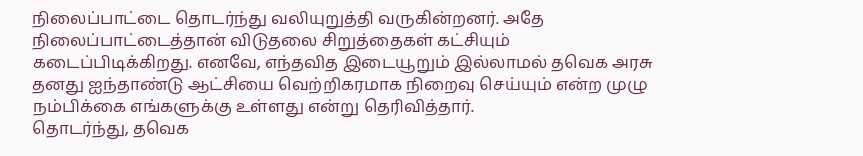நிலைப்பாட்டை தொடர்ந்து வலியுறுத்தி வருகின்றனர். அதே நிலைப்பாட்டைத்தான் விடுதலை சிறுத்தைகள் கட்சியும் கடைப்பிடிக்கிறது. எனவே, எந்தவித இடையூறும் இல்லாமல் தவெக அரசு தனது ஐந்தாண்டு ஆட்சியை வெற்றிகரமாக நிறைவு செய்யும் என்ற முழு நம்பிக்கை எங்களுக்கு உள்ளது என்று தெரிவித்தார்.
தொடர்ந்து, தவெக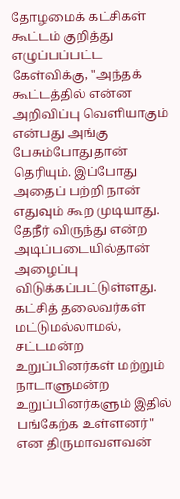தோழமைக் கட்சிகள் கூட்டம் குறித்து எழுப்பப்பட்ட கேள்விக்கு, "அந்தக் கூட்டத்தில் என்ன அறிவிப்பு வெளியாகும் என்பது அங்கு பேசும்போதுதான் தெரியும். இப்போது அதைப் பற்றி நான் எதுவும் கூற முடியாது. தேநீர் விருந்து என்ற அடிப்படையில்தான் அழைப்பு விடுக்கப்பட்டுள்ளது. கட்சித் தலைவர்கள் மட்டுமல்லாமல், சட்டமன்ற உறுப்பினர்கள் மற்றும் நாடாளுமன்ற உறுப்பினர்களும் இதில் பங்கேற்க உள்ளனர்" என திருமாவளவன்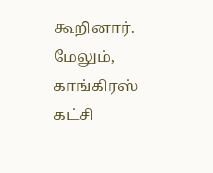கூறினார்.
மேலும், காங்கிரஸ் கட்சி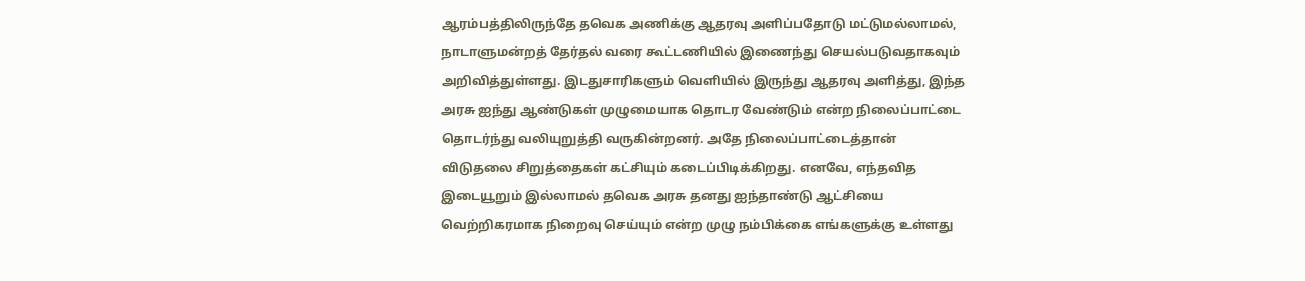ஆரம்பத்திலிருந்தே தவெக அணிக்கு ஆதரவு அளிப்பதோடு மட்டுமல்லாமல், நாடாளுமன்றத் தேர்தல் வரை கூட்டணியில் இணைந்து செயல்படுவதாகவும் அறிவித்துள்ளது. இடதுசாரிகளும் வெளியில் இருந்து ஆதரவு அளித்து, இந்த அரசு ஐந்து ஆண்டுகள் முழுமையாக தொடர வேண்டும் என்ற நிலைப்பாட்டை தொடர்ந்து வலியுறுத்தி வருகின்றனர். அதே நிலைப்பாட்டைத்தான் விடுதலை சிறுத்தைகள் கட்சியும் கடைப்பிடிக்கிறது. எனவே, எந்தவித இடையூறும் இல்லாமல் தவெக அரசு தனது ஐந்தாண்டு ஆட்சியை வெற்றிகரமாக நிறைவு செய்யும் என்ற முழு நம்பிக்கை எங்களுக்கு உள்ளது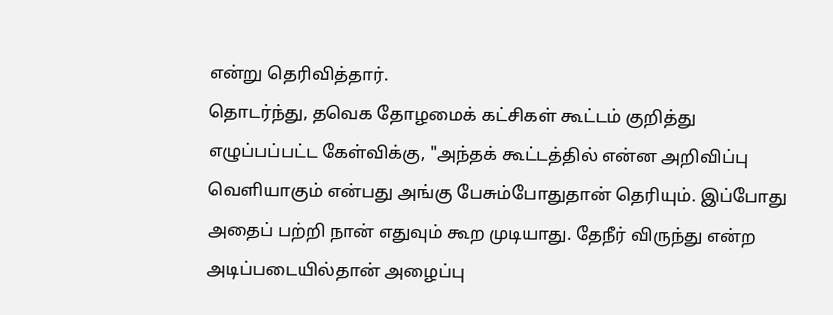என்று தெரிவித்தார்.
தொடர்ந்து, தவெக தோழமைக் கட்சிகள் கூட்டம் குறித்து எழுப்பப்பட்ட கேள்விக்கு, "அந்தக் கூட்டத்தில் என்ன அறிவிப்பு வெளியாகும் என்பது அங்கு பேசும்போதுதான் தெரியும். இப்போது அதைப் பற்றி நான் எதுவும் கூற முடியாது. தேநீர் விருந்து என்ற அடிப்படையில்தான் அழைப்பு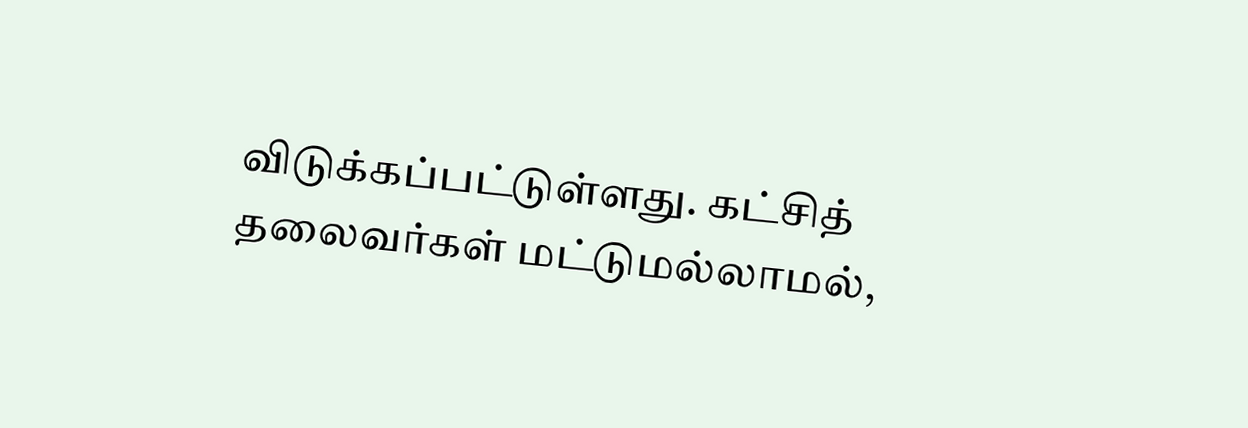விடுக்கப்பட்டுள்ளது. கட்சித் தலைவர்கள் மட்டுமல்லாமல்,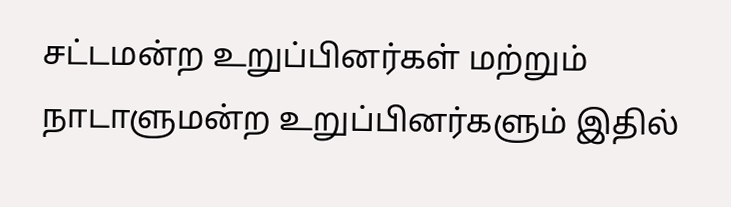சட்டமன்ற உறுப்பினர்கள் மற்றும் நாடாளுமன்ற உறுப்பினர்களும் இதில்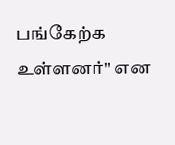பங்கேற்க உள்ளனர்" என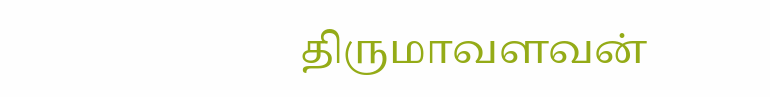திருமாவளவன்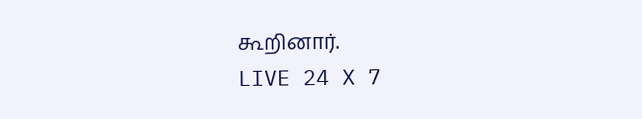கூறினார்.
LIVE 24 X 7